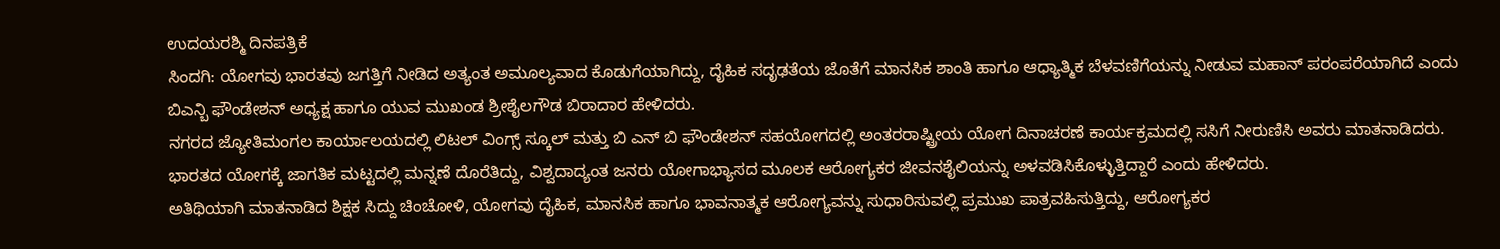ಉದಯರಶ್ಮಿ ದಿನಪತ್ರಿಕೆ
ಸಿಂದಗಿ: ಯೋಗವು ಭಾರತವು ಜಗತ್ತಿಗೆ ನೀಡಿದ ಅತ್ಯಂತ ಅಮೂಲ್ಯವಾದ ಕೊಡುಗೆಯಾಗಿದ್ದು, ದೈಹಿಕ ಸದೃಢತೆಯ ಜೊತೆಗೆ ಮಾನಸಿಕ ಶಾಂತಿ ಹಾಗೂ ಆಧ್ಯಾತ್ಮಿಕ ಬೆಳವಣಿಗೆಯನ್ನು ನೀಡುವ ಮಹಾನ್ ಪರಂಪರೆಯಾಗಿದೆ ಎಂದು ಬಿಎನ್ಬಿ ಫೌಂಡೇಶನ್ ಅಧ್ಯಕ್ಷ ಹಾಗೂ ಯುವ ಮುಖಂಡ ಶ್ರೀಶೈಲಗೌಡ ಬಿರಾದಾರ ಹೇಳಿದರು.
ನಗರದ ಜ್ಯೋತಿಮಂಗಲ ಕಾರ್ಯಾಲಯದಲ್ಲಿ ಲಿಟಲ್ ವಿಂಗ್ಸ್ ಸ್ಕೂಲ್ ಮತ್ತು ಬಿ ಎನ್ ಬಿ ಫೌಂಡೇಶನ್ ಸಹಯೋಗದಲ್ಲಿ ಅಂತರರಾಷ್ಟ್ರೀಯ ಯೋಗ ದಿನಾಚರಣೆ ಕಾರ್ಯಕ್ರಮದಲ್ಲಿ ಸಸಿಗೆ ನೀರುಣಿಸಿ ಅವರು ಮಾತನಾಡಿದರು.
ಭಾರತದ ಯೋಗಕ್ಕೆ ಜಾಗತಿಕ ಮಟ್ಟದಲ್ಲಿ ಮನ್ನಣೆ ದೊರೆತಿದ್ದು, ವಿಶ್ವದಾದ್ಯಂತ ಜನರು ಯೋಗಾಭ್ಯಾಸದ ಮೂಲಕ ಆರೋಗ್ಯಕರ ಜೀವನಶೈಲಿಯನ್ನು ಅಳವಡಿಸಿಕೊಳ್ಳುತ್ತಿದ್ದಾರೆ ಎಂದು ಹೇಳಿದರು.
ಅತಿಥಿಯಾಗಿ ಮಾತನಾಡಿದ ಶಿಕ್ಷಕ ಸಿದ್ದು ಚಿಂಚೋಳಿ, ಯೋಗವು ದೈಹಿಕ, ಮಾನಸಿಕ ಹಾಗೂ ಭಾವನಾತ್ಮಕ ಆರೋಗ್ಯವನ್ನು ಸುಧಾರಿಸುವಲ್ಲಿ ಪ್ರಮುಖ ಪಾತ್ರವಹಿಸುತ್ತಿದ್ದು, ಆರೋಗ್ಯಕರ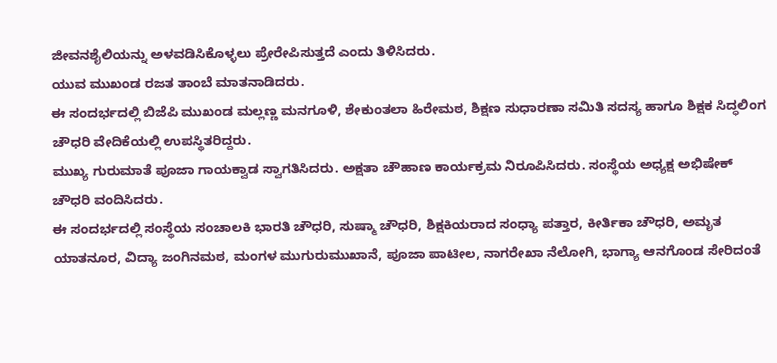ಜೀವನಶೈಲಿಯನ್ನು ಅಳವಡಿಸಿಕೊಳ್ಳಲು ಪ್ರೇರೇಪಿಸುತ್ತದೆ ಎಂದು ತಿಳಿಸಿದರು.
ಯುವ ಮುಖಂಡ ರಜತ ತಾಂಬೆ ಮಾತನಾಡಿದರು.
ಈ ಸಂದರ್ಭದಲ್ಲಿ ಬಿಜೆಪಿ ಮುಖಂಡ ಮಲ್ಲಣ್ಣ ಮನಗೂಳಿ, ಶೇಕುಂತಲಾ ಹಿರೇಮಠ, ಶಿಕ್ಷಣ ಸುಧಾರಣಾ ಸಮಿತಿ ಸದಸ್ಯ ಹಾಗೂ ಶಿಕ್ಷಕ ಸಿದ್ಧಲಿಂಗ ಚೌಧರಿ ವೇದಿಕೆಯಲ್ಲಿ ಉಪಸ್ಥಿತರಿದ್ದರು.
ಮುಖ್ಯ ಗುರುಮಾತೆ ಪೂಜಾ ಗಾಯಕ್ವಾಡ ಸ್ವಾಗತಿಸಿದರು. ಅಕ್ಷತಾ ಚೌಹಾಣ ಕಾರ್ಯಕ್ರಮ ನಿರೂಪಿಸಿದರು. ಸಂಸ್ಥೆಯ ಅಧ್ಯಕ್ಷ ಅಭಿಷೇಕ್ ಚೌಧರಿ ವಂದಿಸಿದರು.
ಈ ಸಂದರ್ಭದಲ್ಲಿ ಸಂಸ್ಥೆಯ ಸಂಚಾಲಕಿ ಭಾರತಿ ಚೌಧರಿ, ಸುಷ್ಮಾ ಚೌಧರಿ, ಶಿಕ್ಷಕಿಯರಾದ ಸಂಧ್ಯಾ ಪತ್ತಾರ, ಕೀರ್ತಿಕಾ ಚೌಧರಿ, ಅಮೃತ ಯಾತನೂರ, ವಿದ್ಯಾ ಜಂಗಿನಮಠ, ಮಂಗಳ ಮುಗುರುಮುಖಾನೆ, ಪೂಜಾ ಪಾಟೀಲ, ನಾಗರೇಖಾ ನೆಲೋಗಿ, ಭಾಗ್ಯಾ ಆನಗೊಂಡ ಸೇರಿದಂತೆ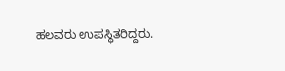ಹಲವರು ಉಪಸ್ಥಿತರಿದ್ದರು.